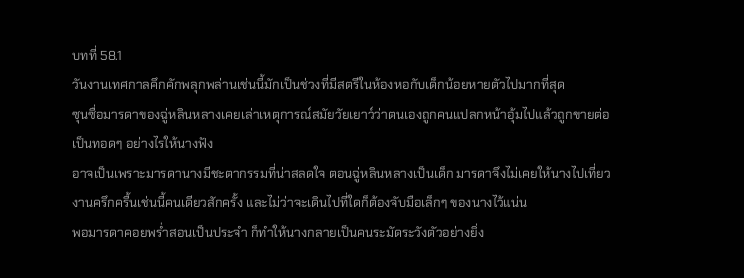บทที่ 58.1
วันงานเทศกาลคึกคักพลุกพล่านเช่นนี้มักเป็นช่วงที่มีสตรีในห้องหอกับเด็กน้อยหายตัวไปมากที่สุด
ซุนซื่อมารดาของฉู่หลินหลางเคยเล่าเหตุการณ์สมัยวัยเยาว์ว่าตนเองถูกคนแปลกหน้าอุ้มไปแล้วถูกขายต่อเป็นทอดๆ อย่างไรให้นางฟัง
อาจเป็นเพราะมารดานางมีชะตากรรมที่น่าสลดใจ ตอนฉู่หลินหลางเป็นเด็ก มารดาจึงไม่เคยให้นางไปเที่ยวงานครึกครื้นเช่นนี้คนเดียวสักครั้ง และไม่ว่าจะเดินไปที่ใดก็ต้องจับมือเล็กๆ ของนางไว้แน่น
พอมารดาคอยพร่ำสอนเป็นประจำ ก็ทำให้นางกลายเป็นคนระมัดระวังตัวอย่างยิ่ง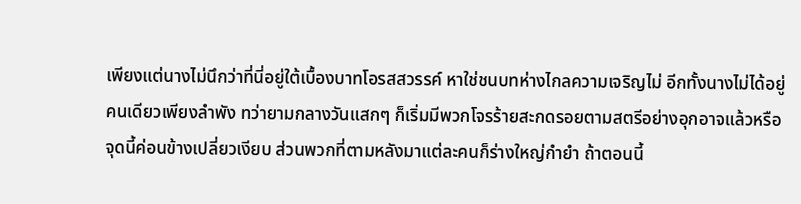เพียงแต่นางไม่นึกว่าที่นี่อยู่ใต้เบื้องบาทโอรสสวรรค์ หาใช่ชนบทห่างไกลความเจริญไม่ อีกทั้งนางไม่ได้อยู่คนเดียวเพียงลำพัง ทว่ายามกลางวันแสกๆ ก็เริ่มมีพวกโจรร้ายสะกดรอยตามสตรีอย่างอุกอาจแล้วหรือ
จุดนี้ค่อนข้างเปลี่ยวเงียบ ส่วนพวกที่ตามหลังมาแต่ละคนก็ร่างใหญ่กำยำ ถ้าตอนนี้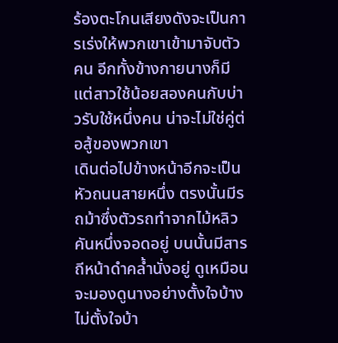ร้องตะโกนเสียงดังจะเป็นการเร่งให้พวกเขาเข้ามาจับตัวคน อีกทั้งข้างกายนางก็มีแต่สาวใช้น้อยสองคนกับบ่าวรับใช้หนึ่งคน น่าจะไม่ใช่คู่ต่อสู้ของพวกเขา
เดินต่อไปข้างหน้าอีกจะเป็นหัวถนนสายหนึ่ง ตรงนั้นมีรถม้าซึ่งตัวรถทำจากไม้หลิวคันหนึ่งจอดอยู่ บนนั้นมีสารถีหน้าดำคล้ำนั่งอยู่ ดูเหมือนจะมองดูนางอย่างตั้งใจบ้างไม่ตั้งใจบ้า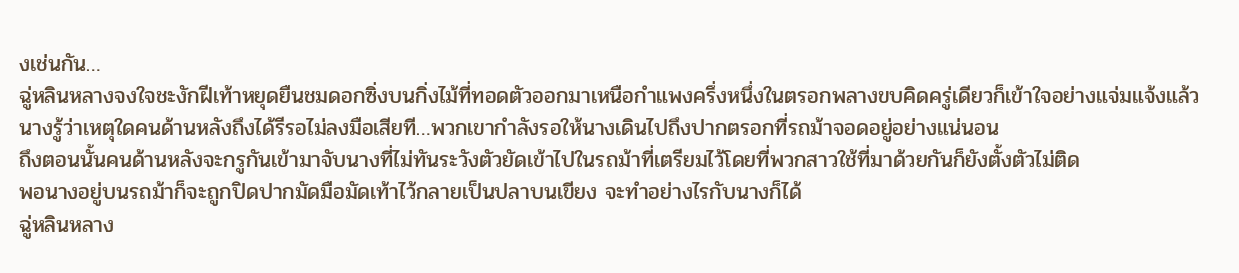งเช่นกัน…
ฉู่หลินหลางจงใจชะงักฝีเท้าหยุดยืนชมดอกซิ่งบนกิ่งไม้ที่ทอดตัวออกมาเหนือกำแพงครึ่งหนึ่งในตรอกพลางขบคิดครู่เดียวก็เข้าใจอย่างแจ่มแจ้งแล้ว
นางรู้ว่าเหตุใดคนด้านหลังถึงได้รีรอไม่ลงมือเสียที…พวกเขากำลังรอให้นางเดินไปถึงปากตรอกที่รถม้าจอดอยู่อย่างแน่นอน
ถึงตอนนั้นคนด้านหลังจะกรูกันเข้ามาจับนางที่ไม่ทันระวังตัวยัดเข้าไปในรถม้าที่เตรียมไว้โดยที่พวกสาวใช้ที่มาด้วยกันก็ยังตั้งตัวไม่ติด
พอนางอยู่บนรถม้าก็จะถูกปิดปากมัดมือมัดเท้าไว้กลายเป็นปลาบนเขียง จะทำอย่างไรกับนางก็ได้
ฉู่หลินหลาง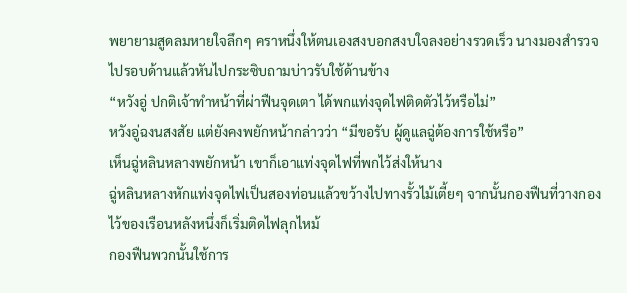พยายามสูดลมหายใจลึกๆ คราหนึ่งให้ตนเองสงบอกสงบใจลงอย่างรวดเร็ว นางมองสำรวจไปรอบด้านแล้วหันไปกระซิบถามบ่าวรับใช้ด้านข้าง
“หวังอู่ ปกติเจ้าทำหน้าที่ผ่าฟืนจุดเตา ได้พกแท่งจุดไฟติดตัวไว้หรือไม่”
หวังอู่ฉงนสงสัย แต่ยังคงพยักหน้ากล่าวว่า “มีขอรับ ผู้ดูแลฉู่ต้องการใช้หรือ”
เห็นฉู่หลินหลางพยักหน้า เขาก็เอาแท่งจุดไฟที่พกไว้ส่งให้นาง
ฉู่หลินหลางหักแท่งจุดไฟเป็นสองท่อนแล้วขว้างไปทางรั้วไม้เตี้ยๆ จากนั้นกองฟืนที่วางกองไว้ของเรือนหลังหนึ่งก็เริ่มติดไฟลุกไหม้
กองฟืนพวกนั้นใช้การ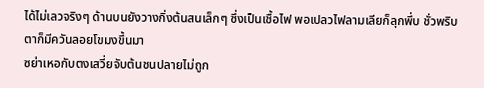ได้ไม่เลวจริงๆ ด้านบนยังวางกิ่งต้นสนเล็กๆ ซึ่งเป็นเชื้อไฟ พอเปลวไฟลามเลียก็ลุกพึ่บ ชั่วพริบตาก็มีควันลอยโขมงขึ้นมา
ซย่าเหอกับตงเสวี่ยจับต้นชนปลายไม่ถูก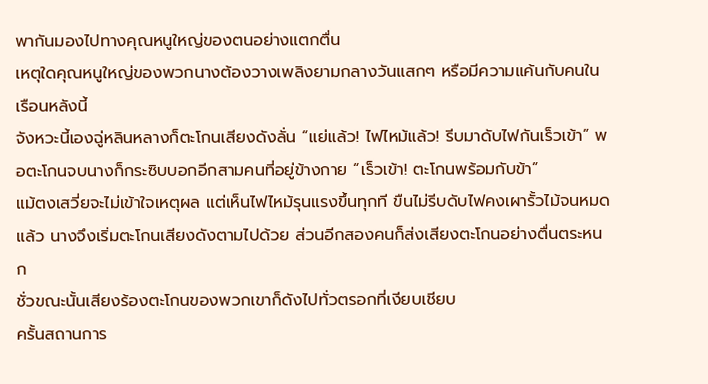พากันมองไปทางคุณหนูใหญ่ของตนอย่างแตกตื่น
เหตุใดคุณหนูใหญ่ของพวกนางต้องวางเพลิงยามกลางวันแสกๆ หรือมีความแค้นกับคนในเรือนหลังนี้
จังหวะนี้เองฉู่หลินหลางก็ตะโกนเสียงดังลั่น “แย่แล้ว! ไฟไหม้แล้ว! รีบมาดับไฟกันเร็วเข้า” พอตะโกนจบนางก็กระซิบบอกอีกสามคนที่อยู่ข้างกาย “เร็วเข้า! ตะโกนพร้อมกับข้า”
แม้ตงเสวี่ยจะไม่เข้าใจเหตุผล แต่เห็นไฟไหม้รุนแรงขึ้นทุกที ขืนไม่รีบดับไฟคงเผารั้วไม้จนหมดแล้ว นางจึงเริ่มตะโกนเสียงดังตามไปด้วย ส่วนอีกสองคนก็ส่งเสียงตะโกนอย่างตื่นตระหนก
ชั่วขณะนั้นเสียงร้องตะโกนของพวกเขาก็ดังไปทั่วตรอกที่เงียบเชียบ
ครั้นสถานการ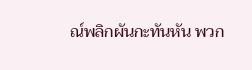ณ์พลิกผันกะทันหัน พวก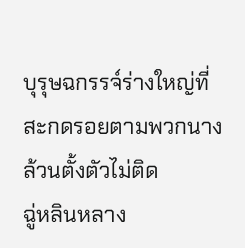บุรุษฉกรรจ์ร่างใหญ่ที่สะกดรอยตามพวกนางล้วนตั้งตัวไม่ติด
ฉู่หลินหลาง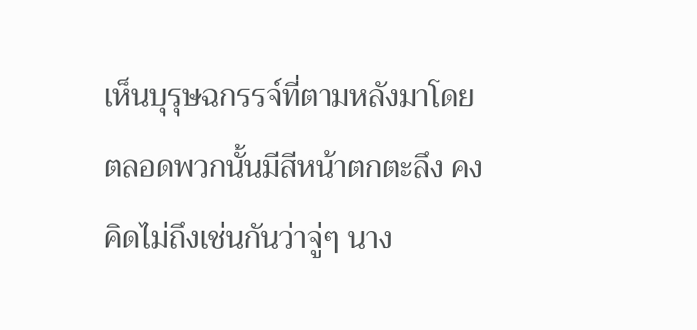เห็นบุรุษฉกรรจ์ที่ตามหลังมาโดยตลอดพวกนั้นมีสีหน้าตกตะลึง คงคิดไม่ถึงเช่นกันว่าจู่ๆ นาง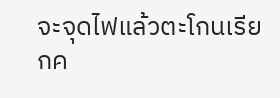จะจุดไฟแล้วตะโกนเรียกค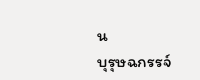น
บุรุษฉกรรจ์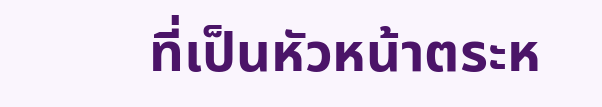ที่เป็นหัวหน้าตระห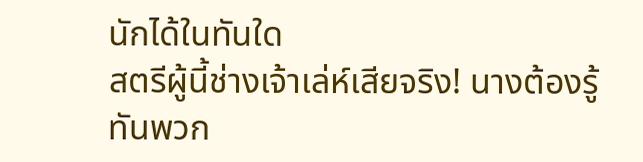นักได้ในทันใด
สตรีผู้นี้ช่างเจ้าเล่ห์เสียจริง! นางต้องรู้ทันพวก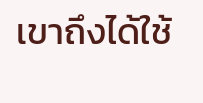เขาถึงได้ใช้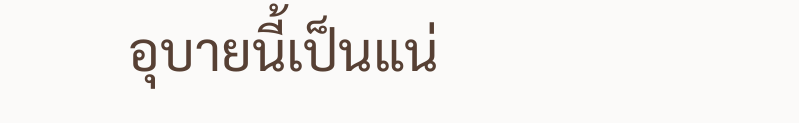อุบายนี้เป็นแน่